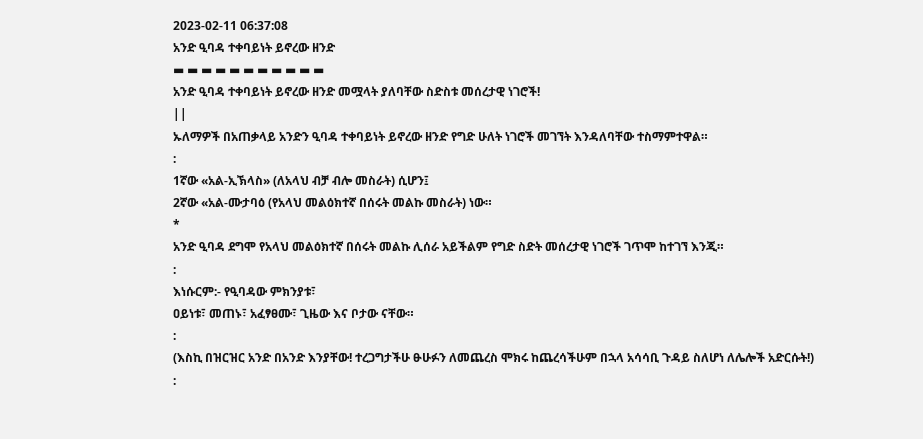2023-02-11 06:37:08
አንድ ዒባዳ ተቀባይነት ይኖረው ዘንድ
▬ ▬ ▬ ▬ ▬ ▬ ▬ ▬ ▬ ▬ ▬
አንድ ዒባዳ ተቀባይነት ይኖረው ዘንድ መሟላት ያለባቸው ስድስቱ መሰረታዊ ነገሮች!
||
ኡለማዎች በአጠቃላይ አንድን ዒባዳ ተቀባይነት ይኖረው ዘንድ የግድ ሁለት ነገሮች መገኘት እንዳለባቸው ተስማምተዋል።
:
1ኛው «አል-ኢኽላስ» (ለአላህ ብቻ ብሎ መስራት) ሲሆን፤
2ኛው «አል-ሙታባዕ (የአላህ መልዕክተኛ በሰሩት መልኩ መስራት) ነው።
*
አንድ ዒባዳ ደግሞ የአላህ መልዕክተኛ በሰሩት መልኩ ሊሰራ አይችልም የግድ ስድት መሰረታዊ ነገሮች ገጥሞ ከተገኘ እንጂ።
:
እነሱርም:- የዒባዳው ምክንያቱ፣
ዐይነቱ፣ መጠኑ፣ አፈፃፀሙ፣ ጊዜው እና ቦታው ናቸው።
:
(እስኪ በዝርዝር አንድ በአንድ እንያቸው! ተረጋግታችሁ ፁሁፉን ለመጨረስ ሞክሩ ከጨረሳችሁም በኋላ አሳሳቢ ጉዳይ ስለሆነ ለሌሎች አድርሱት!)
: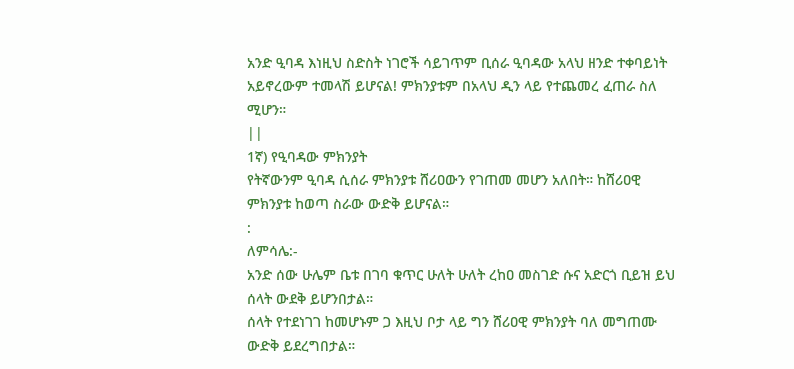አንድ ዒባዳ እነዚህ ስድስት ነገሮች ሳይገጥም ቢሰራ ዒባዳው አላህ ዘንድ ተቀባይነት አይኖረውም ተመላሽ ይሆናል! ምክንያቱም በአላህ ዲን ላይ የተጨመረ ፈጠራ ስለ ሚሆን።
||
1ኛ) የዒባዳው ምክንያት
የትኛውንም ዒባዳ ሲሰራ ምክንያቱ ሸሪዐውን የገጠመ መሆን አለበት። ከሸሪዐዊ ምክንያቱ ከወጣ ስራው ውድቅ ይሆናል።
:
ለምሳሌ:-
አንድ ሰው ሁሌም ቤቱ በገባ ቁጥር ሁለት ሁለት ረከዐ መስገድ ሱና አድርጎ ቢይዝ ይህ ሰላት ውደቅ ይሆንበታል።
ሰላት የተደነገገ ከመሆኑም ጋ እዚህ ቦታ ላይ ግን ሸሪዐዊ ምክንያት ባለ መግጠሙ ውድቅ ይደረግበታል።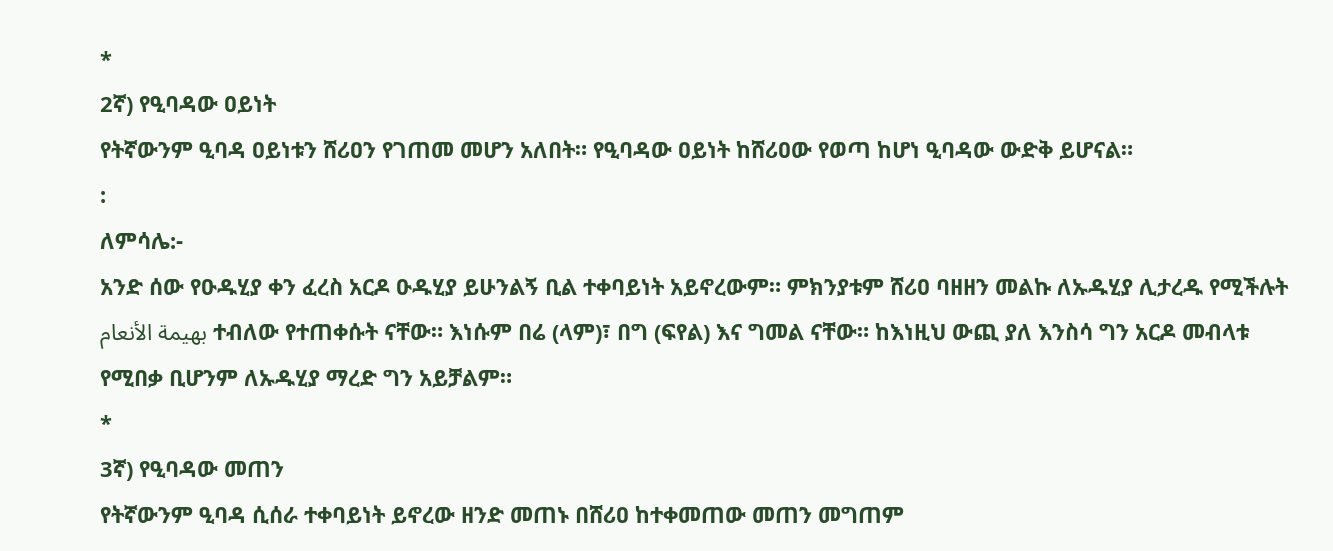*
2ኛ) የዒባዳው ዐይነት
የትኛውንም ዒባዳ ዐይነቱን ሸሪዐን የገጠመ መሆን አለበት። የዒባዳው ዐይነት ከሸሪዐው የወጣ ከሆነ ዒባዳው ውድቅ ይሆናል።
:
ለምሳሌ:-
አንድ ሰው የዑዱሂያ ቀን ፈረስ አርዶ ዑዱሂያ ይሁንልኝ ቢል ተቀባይነት አይኖረውም። ምክንያቱም ሸሪዐ ባዘዘን መልኩ ለኡዱሂያ ሊታረዱ የሚችሉት بهيمة الأنعام ተብለው የተጠቀሱት ናቸው። እነሱም በሬ (ላም)፣ በግ (ፍየል) እና ግመል ናቸው። ከእነዚህ ውጪ ያለ እንስሳ ግን አርዶ መብላቱ የሚበቃ ቢሆንም ለኡዱሂያ ማረድ ግን አይቻልም።
*
3ኛ) የዒባዳው መጠን
የትኛውንም ዒባዳ ሲሰራ ተቀባይነት ይኖረው ዘንድ መጠኑ በሸሪዐ ከተቀመጠው መጠን መግጠም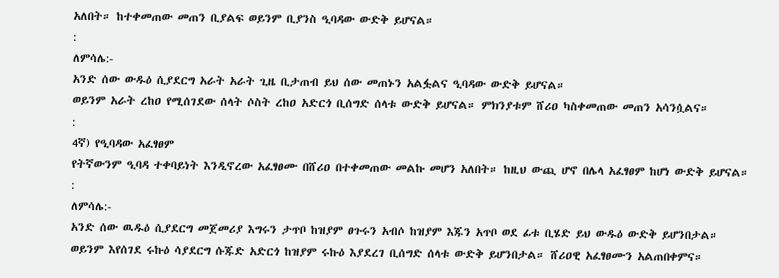አለበት። ከተቀመጠው መጠን ቢያልፍ ወይንም ቢያንስ ዒባዳው ውድቅ ይሆናል።
:
ለምሳሌ:-
አንድ ሰው ውዱዕ ሲያደርግ አራት አራት ጊዜ ቢታጠብ ይህ ሰው መጠኑን አልፏልና ዒባዳው ውድቅ ይሆናል።
ወይንም አራት ረከዐ የሚሰገደው ሰላት ሶስት ረከዐ አድርጎ ቢሰግድ ሰላቱ ውድቅ ይሆናል። ምክንያቱም ሸሪዐ ካስቀመጠው መጠን አሳንሷልና።
:
4ኛ) የዒባዳው አፈፃፀም
የትኛውንም ዒባዳ ተቀባይነት እንዲኖረው አፈፃፀሙ በሸሪዐ በተቀመጠው መልኩ መሆን አለበት። ከዚህ ውጪ ሆኖ በሌላ አፈፃፀም ከሆነ ውድቅ ይሆናል።
:
ለምሳሌ:-
አንድ ሰው ዉዱዕ ሲያደርግ መጀመሪያ እግሩን ታጥቦ ከዝያም ፀጉሩን አብሶ ከዝያም እጁን አጥቦ ወደ ፊቱ ቢሄድ ይህ ውዱዕ ውድቅ ይሆንበታል።
ወይንም እየሰገደ ሩኩዕ ሳያደርግ ሱጁድ አድርጎ ከዝያም ሩኩዕ እያደረገ ቢሰግድ ሰላቱ ውድቅ ይሆንበታል። ሸሪዐዊ አፈፃፀሙን አልጠበቀምና።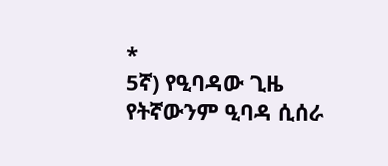*
5ኛ) የዒባዳው ጊዜ
የትኛውንም ዒባዳ ሲሰራ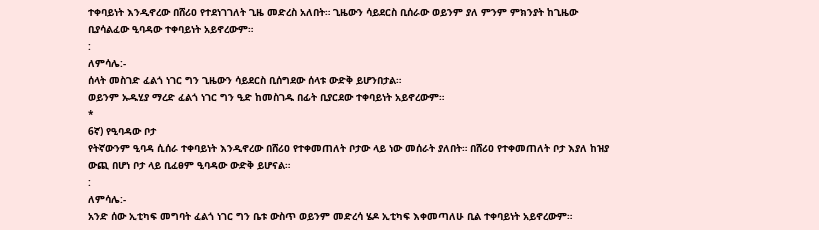ተቀባይነት እንዲኖረው በሸሪዐ የተደነገገለት ጊዜ መድረስ አለበት። ጊዜውን ሳይደርስ ቢሰራው ወይንም ያለ ምንም ምክንያት ከጊዜው ቢያሳልፈው ዒባዳው ተቀባይነት አይኖረውም።
:
ለምሳሌ:-
ሰላት መስገድ ፈልጎ ነገር ግን ጊዜውን ሳይደርስ ቢሰግደው ሰላቱ ውድቅ ይሆንበታል።
ወይንም ኡዱሂያ ማረድ ፈልጎ ነገር ግን ዒድ ከመስገዱ በፊት ቢያርደው ተቀባይነት አይኖረውም።
*
6ኛ) የዒባዳው ቦታ
የትኛውንም ዒባዳ ሲሰራ ተቀባይነት እንዲኖረው በሸሪዐ የተቀመጠለት ቦታው ላይ ነው መሰራት ያለበት። በሸሪዐ የተቀመጠለት ቦታ እያለ ከዝያ ውጪ በሆነ ቦታ ላይ ቢፈፀም ዒባዳው ውድቅ ይሆናል።
:
ለምሳሌ:-
አንድ ሰው ኢቲካፍ መግባት ፈልጎ ነገር ግን ቤቱ ውስጥ ወይንም መድረሳ ሄዶ ኢቲካፍ እቀመጣለሁ ቢል ተቀባይነት አይኖረውም።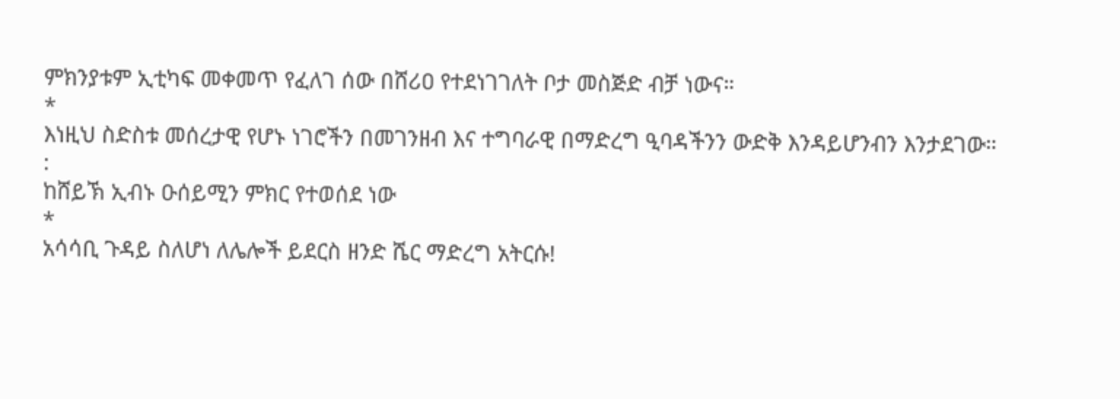ምክንያቱም ኢቲካፍ መቀመጥ የፈለገ ሰው በሸሪዐ የተደነገገለት ቦታ መስጅድ ብቻ ነውና።
*
እነዚህ ስድስቱ መሰረታዊ የሆኑ ነገሮችን በመገንዘብ እና ተግባራዊ በማድረግ ዒባዳችንን ውድቅ እንዳይሆንብን እንታደገው።
:
ከሸይኽ ኢብኑ ዑሰይሚን ምክር የተወሰደ ነው
*
አሳሳቢ ጉዳይ ስለሆነ ለሌሎች ይደርስ ዘንድ ሼር ማድረግ አትርሱ!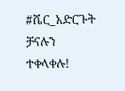#ሼር_አድርጉት
ቻናሉን ተቀላቀሉ!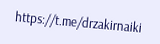https://t.me/drzakirnaiki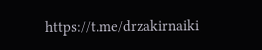https://t.me/drzakirnaiki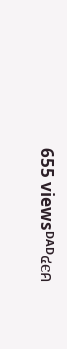655 viewsᴰᴬᴰ๔єค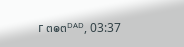г ๓๏๓ᴰᴬᴰ, 03:37